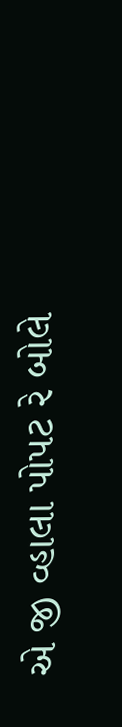એ જી વ્હાલા પોપટ રે બોલે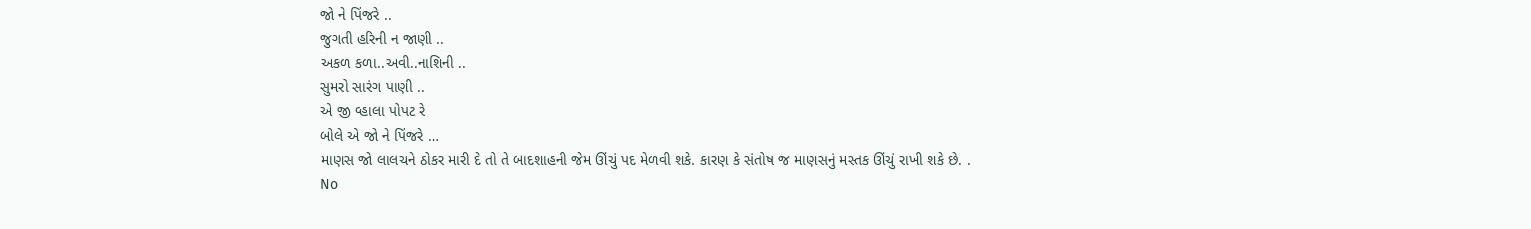જો ને પિંજરે ..
જુગતી હરિની ન જાણી ..
અકળ કળા..અવી..નાશિની ..
સુમરો સારંગ પાણી ..
એ જી વ્હાલા પોપટ રે
બોલે એ જો ને પિંજરે …
માણસ જો લાલચને ઠોકર મારી દે તો તે બાદશાહની જેમ ઊંચું પદ મેળવી શકે. કારણ કે સંતોષ જ માણસનું મસ્તક ઊંચું રાખી શકે છે. .
No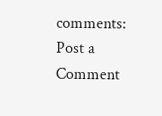comments:
Post a Comment